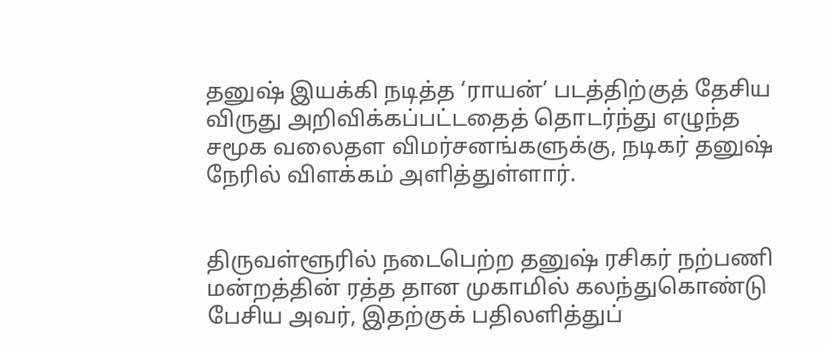தனுஷ் இயக்கி நடித்த ‘ராயன்’ படத்திற்குத் தேசிய விருது அறிவிக்கப்பட்டதைத் தொடர்ந்து எழுந்த சமூக வலைதள விமர்சனங்களுக்கு, நடிகர் தனுஷ் நேரில் விளக்கம் அளித்துள்ளார்.


திருவள்ளூரில் நடைபெற்ற தனுஷ் ரசிகர் நற்பணி மன்றத்தின் ரத்த தான முகாமில் கலந்துகொண்டு பேசிய அவர், இதற்குக் பதிலளித்துப்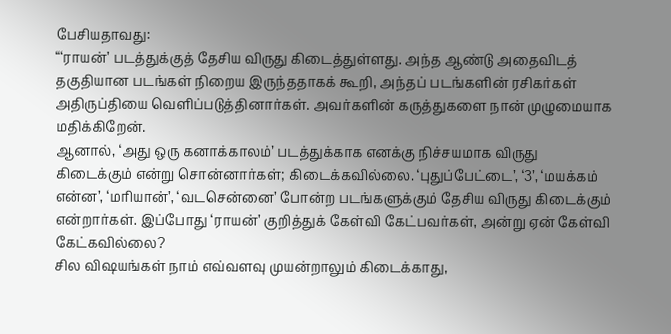பேசியதாவது:
“‘ராயன்’ படத்துக்குத் தேசிய விருது கிடைத்துள்ளது. அந்த ஆண்டு அதைவிடத் தகுதியான படங்கள் நிறைய இருந்ததாகக் கூறி, அந்தப் படங்களின் ரசிகர்கள் அதிருப்தியை வெளிப்படுத்தினார்கள். அவர்களின் கருத்துகளை நான் முழுமையாக மதிக்கிறேன்.
ஆனால், ‘அது ஒரு கனாக்காலம்’ படத்துக்காக எனக்கு நிச்சயமாக விருது கிடைக்கும் என்று சொன்னார்கள்; கிடைக்கவில்லை. ‘புதுப்பேட்டை’, ‘3’, ‘மயக்கம் என்ன’, ‘மரியான்’, ‘வடசென்னை’ போன்ற படங்களுக்கும் தேசிய விருது கிடைக்கும் என்றார்கள். இப்போது ‘ராயன்’ குறித்துக் கேள்வி கேட்பவர்கள், அன்று ஏன் கேள்வி கேட்கவில்லை?
சில விஷயங்கள் நாம் எவ்வளவு முயன்றாலும் கிடைக்காது,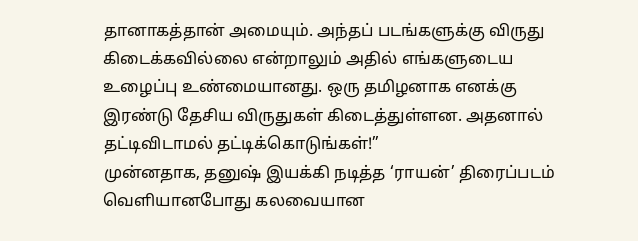தானாகத்தான் அமையும். அந்தப் படங்களுக்கு விருது கிடைக்கவில்லை என்றாலும் அதில் எங்களுடைய உழைப்பு உண்மையானது. ஒரு தமிழனாக எனக்கு இரண்டு தேசிய விருதுகள் கிடைத்துள்ளன. அதனால் தட்டிவிடாமல் தட்டிக்கொடுங்கள்!”
முன்னதாக, தனுஷ் இயக்கி நடித்த ‘ராயன்’ திரைப்படம் வெளியானபோது கலவையான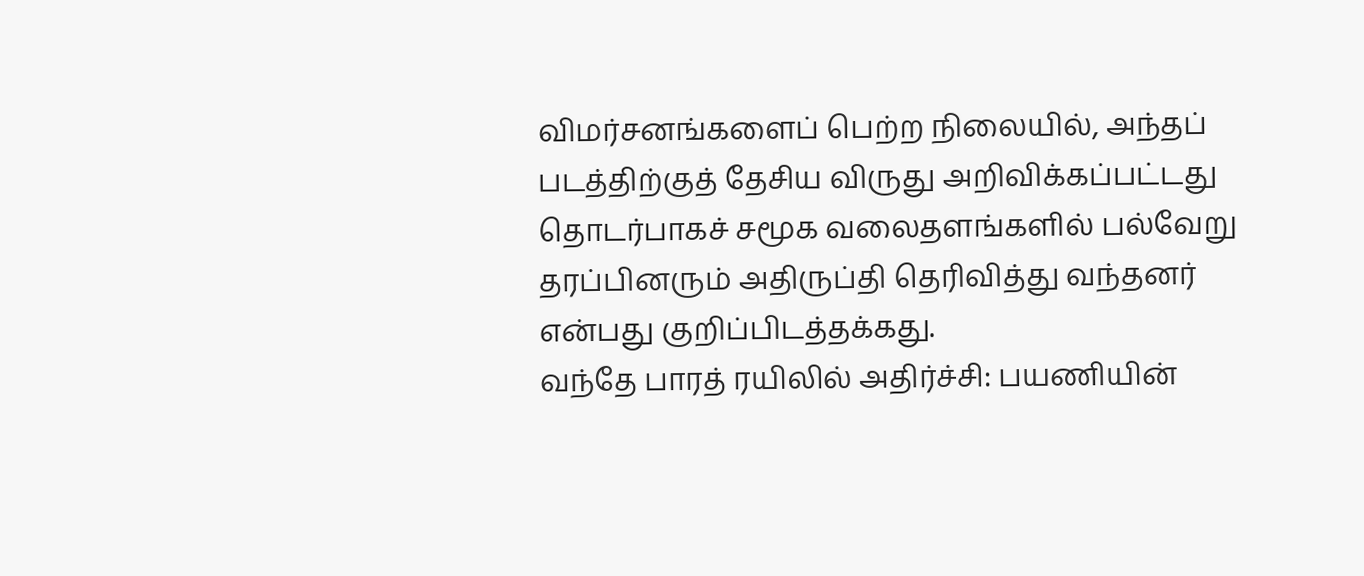விமர்சனங்களைப் பெற்ற நிலையில், அந்தப் படத்திற்குத் தேசிய விருது அறிவிக்கப்பட்டது தொடர்பாகச் சமூக வலைதளங்களில் பல்வேறு தரப்பினரும் அதிருப்தி தெரிவித்து வந்தனர் என்பது குறிப்பிடத்தக்கது.
வந்தே பாரத் ரயிலில் அதிர்ச்சி: பயணியின்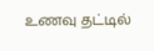உணவு தட்டில்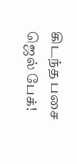கிடந்த பசை ஜெல் பேக்!